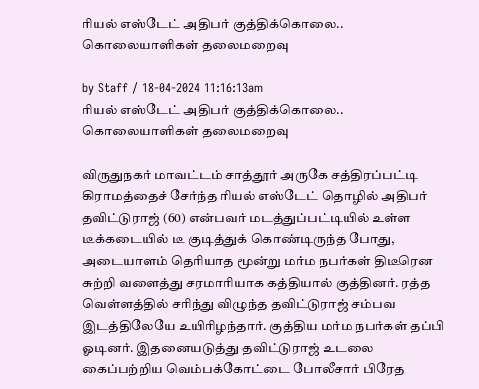ரியல் எஸ்டேட் அதிபர் குத்திக்கொலை.. கொலையாளிகள் தலைமறைவு

by Staff / 18-04-2024 11:16:13am
ரியல் எஸ்டேட் அதிபர் குத்திக்கொலை.. கொலையாளிகள் தலைமறைவு

விருதுநகர் மாவட்டம் சாத்தூர் அருகே சத்திரப்பட்டி கிராமத்தைச் சேர்ந்த ரியல் எஸ்டேட் தொழில் அதிபர் தவிட்டுராஜ் (60) என்பவர் மடத்துப்பட்டியில் உள்ள டீக்கடையில் டீ குடித்துக் கொண்டிருந்த போது, அடையாளம் தெரியாத மூன்று மர்ம நபர்கள் திடீரென சுற்றி வளைத்து சரமாரியாக கத்தியால் குத்தினர். ரத்த வெள்ளத்தில் சரிந்து விழுந்த தவிட்டுராஜ் சம்பவ இடத்திலேயே உயிரிழந்தார். குத்திய மர்ம நபர்கள் தப்பி ஓடினர். இதனையடுத்து தவிட்டுராஜ் உடலை கைப்பற்றிய வெம்பக்கோட்டை போலீசார் பிரேத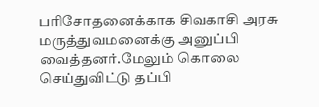பரிசோதனைக்காக சிவகாசி அரசு மருத்துவமனைக்கு அனுப்பி வைத்தனர்.மேலும் கொலை செய்துவிட்டு தப்பி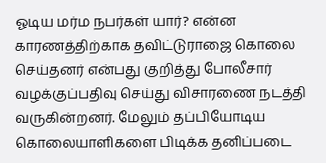ஓடிய மர்ம நபர்கள் யார்? என்ன காரணத்திற்காக தவிட்டுராஜை கொலை செய்தனர் என்பது குறித்து போலீசார் வழக்குப்பதிவு செய்து விசாரணை நடத்தி வருகின்றனர். மேலும் தப்பியோடிய கொலையாளிகளை பிடிக்க தனிப்படை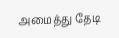அமைத்து தேடி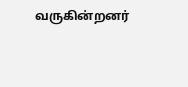வருகின்றனர்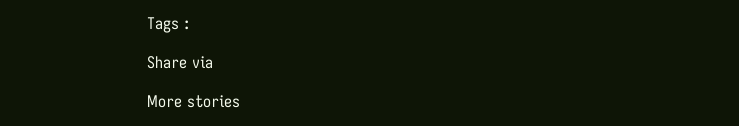Tags :

Share via

More stories